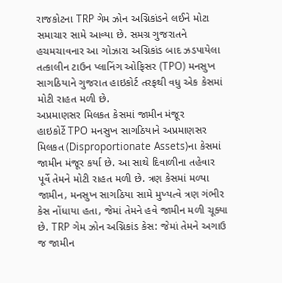રાજકોટના TRP ગેમ ઝોન અગ્નિકાંડને લઈને મોટા સમાચાર સામે આવ્યા છે. સમગ્ર ગુજરાતને હચમચાવનાર આ ગોઝારા અગ્નિકાંડ બાદ ઝડપાયેલા તત્કાલીન ટાઉન પ્લાનિંગ ઓફિસર (TPO) મનસુખ સાગઠિયાને ગુજરાત હાઇકોર્ટ તરફથી વધુ એક કેસમાં મોટી રાહત મળી છે.
અપ્રમાણસર મિલકત કેસમાં જામીન મંજૂર
હાઇકોર્ટે TPO મનસુખ સાગઠિયાને અપ્રમાણસર મિલકત (Disproportionate Assets)ના કેસમાં જામીન મંજૂર કર્યા છે. આ સાથે દિવાળીના તહેવાર પૂર્વે તેમને મોટી રાહત મળી છે. ત્રણ કેસમાં મળ્યા જામીન, મનસુખ સાગઠિયા સામે મુખ્યત્વે ત્રણ ગંભીર કેસ નોંધાયા હતા, જેમાં તેમને હવે જામીન મળી ચૂક્યા છે. TRP ગેમ ઝોન અગ્નિકાંડ કેસ: જેમાં તેમને અગાઉ જ જામીન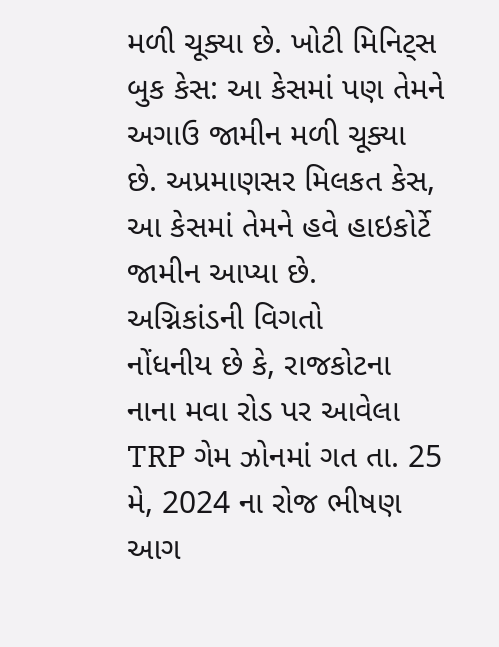મળી ચૂક્યા છે. ખોટી મિનિટ્સ બુક કેસ: આ કેસમાં પણ તેમને અગાઉ જામીન મળી ચૂક્યા છે. અપ્રમાણસર મિલકત કેસ, આ કેસમાં તેમને હવે હાઇકોર્ટે જામીન આપ્યા છે.
અગ્નિકાંડની વિગતો
નોંધનીય છે કે, રાજકોટના નાના મવા રોડ પર આવેલા TRP ગેમ ઝોનમાં ગત તા. 25 મે, 2024 ના રોજ ભીષણ આગ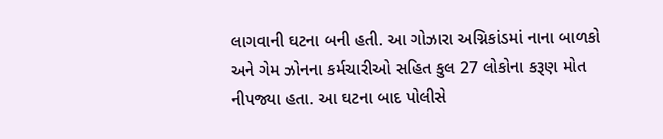લાગવાની ઘટના બની હતી. આ ગોઝારા અગ્નિકાંડમાં નાના બાળકો અને ગેમ ઝોનના કર્મચારીઓ સહિત કુલ 27 લોકોના કરૂણ મોત નીપજ્યા હતા. આ ઘટના બાદ પોલીસે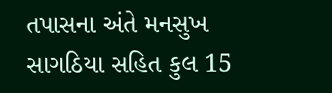તપાસના અંતે મનસુખ સાગઠિયા સહિત કુલ 15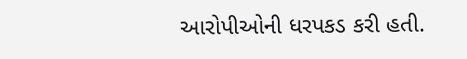આરોપીઓની ધરપકડ કરી હતી.